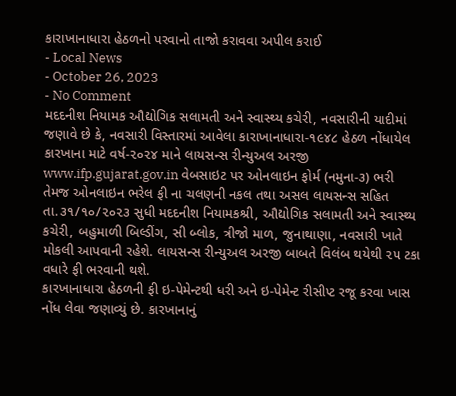કારાખાનાધારા હેઠળનો પરવાનો તાજો કરાવવા અપીલ કરાઈ
- Local News
- October 26, 2023
- No Comment
મદદનીશ નિયામક ઔદ્યોગિક સલામતી અને સ્વાસ્થ્ય કચેરી, નવસારીની યાદીમાં જણાવે છે કે, નવસારી વિસ્તારમાં આવેલા કારાખાનાધારા-૧૯૪૮ હેઠળ નોંધાયેલ કારખાના માટે વર્ષ-૨૦૨૪ માને લાયસન્સ રીન્યુઅલ અરજી www.ifp.gujarat.gov.in વેબસાઇટ પર ઓનલાઇન ફોર્મ (નમુના-૩) ભરી તેમજ ઓનલાઇન ભરેલ ફી ના ચલણની નકલ તથા અસલ લાયસન્સ સહિત તા.૩૧/૧૦/૨૦૨૩ સુધી મદદનીશ નિયામકશ્રી, ઔદ્યોગિક સલામતી અને સ્વાસ્થ્ય કચેરી, બહુમાળી બિલ્ડીંગ, સી બ્લોક, ત્રીજો માળ, જુનાથાણા, નવસારી ખાતે મોકલી આપવાની રહેશે. લાયસન્સ રીન્યુઅલ અરજી બાબતે વિલંબ થયેથી ૨૫ ટકા વધારે ફી ભરવાની થશે.
કારખાનાધારા હેઠળની ફી ઇ-પેમેન્ટથી ધરી અને ઇ-પેમેન્ટ રીસીપ્ટ રજૂ કરવા ખાસ નોંધ લેવા જણાવ્યું છે. કારખાનાનું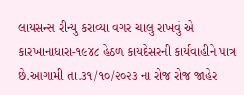લાયસન્સ રીન્યુ કરાવ્યા વગર ચાલુ રાખવું એ કારખાનાધારા-૧૯૪૮ હેઠળ કાયદેસરની કાર્યવાહીને પાત્ર છે.આગામી તા.૩૧/૧૦/૨૦૨૩ ના રોજ રોજ જાહેર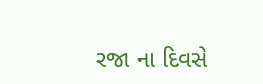રજા ના દિવસે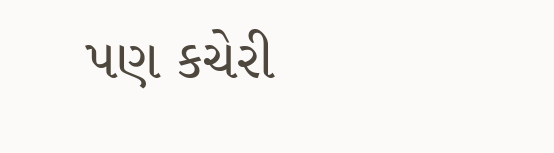પણ કચેરી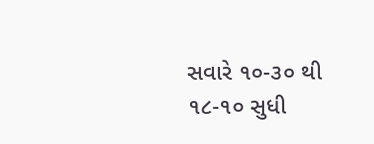સવારે ૧૦-૩૦ થી ૧૮-૧૦ સુધી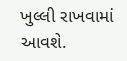ખુલ્લી રાખવામાં આવશે.